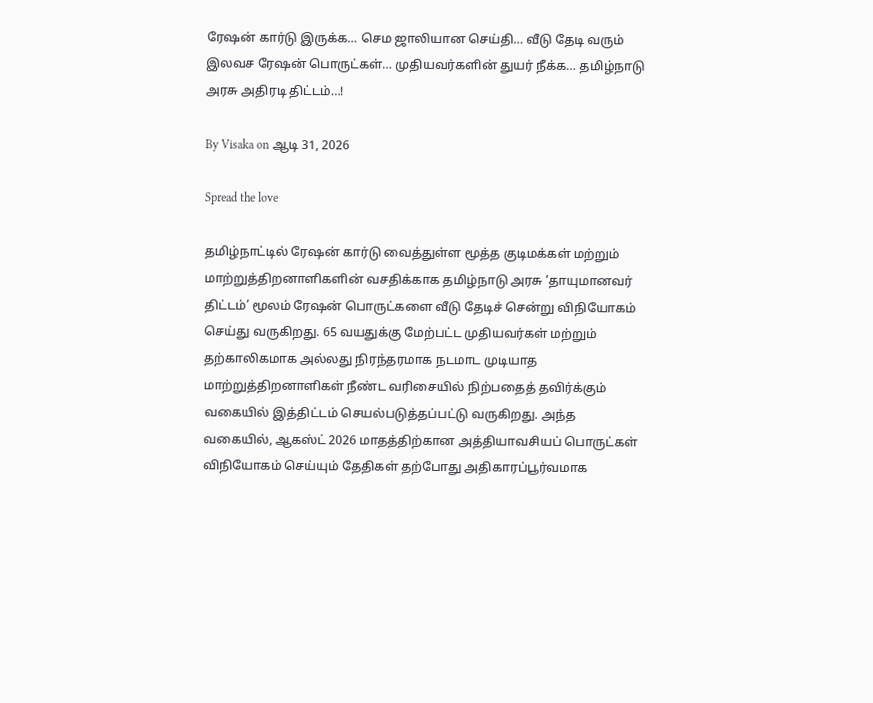ரேஷன் கார்டு இருக்க… செம ஜாலியான செய்தி… வீடு தேடி வரும் இலவச ரேஷன் பொருட்கள்… முதியவர்களின் துயர் நீக்க… தமிழ்நாடு அரசு அதிரடி திட்டம்…!

By Visaka on ஆடி 31, 2026

Spread the love

தமிழ்நாட்டில் ரேஷன் கார்டு வைத்துள்ள மூத்த குடிமக்கள் மற்றும் மாற்றுத்திறனாளிகளின் வசதிக்காக தமிழ்நாடு அரசு ‘தாயுமானவர் திட்டம்’ மூலம் ரேஷன் பொருட்களை வீடு தேடிச் சென்று விநியோகம் செய்து வருகிறது. 65 வயதுக்கு மேற்பட்ட முதியவர்கள் மற்றும் தற்காலிகமாக அல்லது நிரந்தரமாக நடமாட முடியாத மாற்றுத்திறனாளிகள் நீண்ட வரிசையில் நிற்பதைத் தவிர்க்கும் வகையில் இத்திட்டம் செயல்படுத்தப்பட்டு வருகிறது. அந்த வகையில், ஆகஸ்ட் 2026 மாதத்திற்கான அத்தியாவசியப் பொருட்கள் விநியோகம் செய்யும் தேதிகள் தற்போது அதிகாரப்பூர்வமாக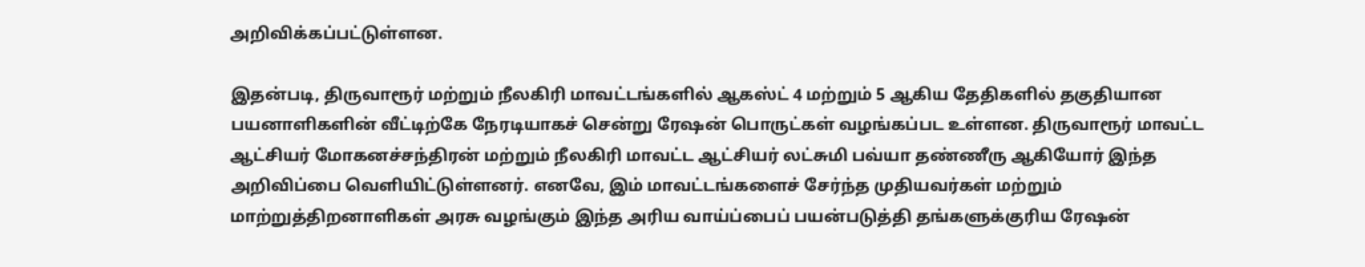அறிவிக்கப்பட்டுள்ளன.

இதன்படி, திருவாரூர் மற்றும் நீலகிரி மாவட்டங்களில் ஆகஸ்ட் 4 மற்றும் 5 ஆகிய தேதிகளில் தகுதியான பயனாளிகளின் வீட்டிற்கே நேரடியாகச் சென்று ரேஷன் பொருட்கள் வழங்கப்பட உள்ளன. திருவாரூர் மாவட்ட ஆட்சியர் மோகனச்சந்திரன் மற்றும் நீலகிரி மாவட்ட ஆட்சியர் லட்சுமி பவ்யா தண்ணீரு ஆகியோர் இந்த அறிவிப்பை வெளியிட்டுள்ளனர். எனவே, இம் மாவட்டங்களைச் சேர்ந்த முதியவர்கள் மற்றும் மாற்றுத்திறனாளிகள் அரசு வழங்கும் இந்த அரிய வாய்ப்பைப் பயன்படுத்தி தங்களுக்குரிய ரேஷன்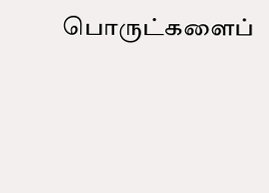பொருட்களைப்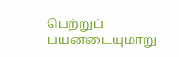பெற்றுப் பயனடையுமாறு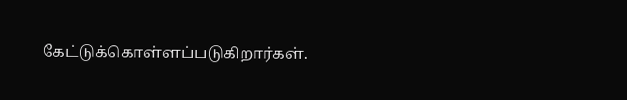கேட்டுக்கொள்ளப்படுகிறார்கள்.